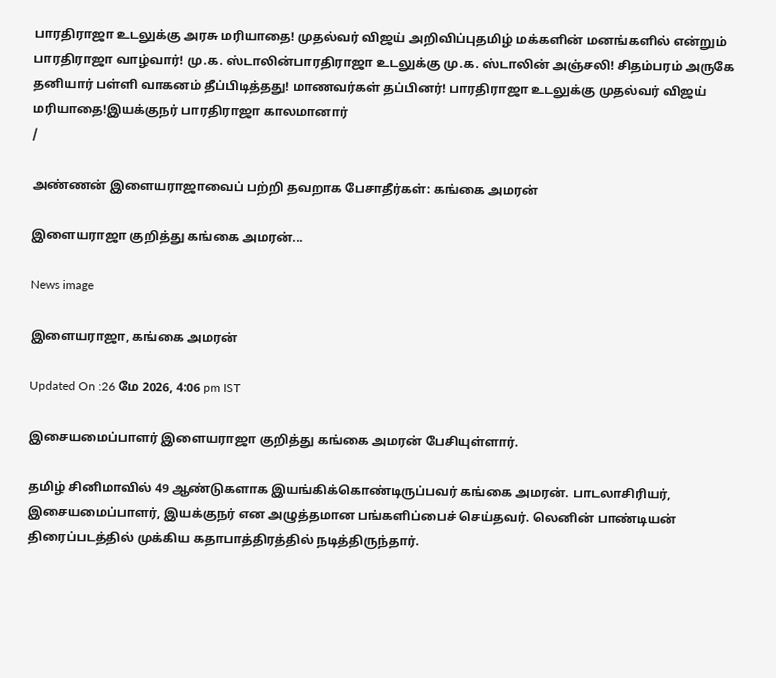பாரதிராஜா உடலுக்கு அரசு மரியாதை! முதல்வர் விஜய் அறிவிப்புதமிழ் மக்களின் மனங்களில் என்றும் பாரதிராஜா வாழ்வார்! மு.க. ஸ்டாலின்பாரதிராஜா உடலுக்கு மு.க. ஸ்டாலின் அஞ்சலி! சிதம்பரம் அருகே தனியார் பள்ளி வாகனம் தீப்பிடித்தது! மாணவர்கள் தப்பினர்! பாரதிராஜா உடலுக்கு முதல்வர் விஜய் மரியாதை!இயக்குநர் பாரதிராஜா காலமானார்
/

அண்ணன் இளையராஜாவைப் பற்றி தவறாக பேசாதீர்கள்: கங்கை அமரன்

இளையராஜா குறித்து கங்கை அமரன்...

News image

இளையராஜா, கங்கை அமரன்

Updated On :26 மே 2026, 4:06 pm IST

இசையமைப்பாளர் இளையராஜா குறித்து கங்கை அமரன் பேசியுள்ளார்.

தமிழ் சினிமாவில் 49 ஆண்டுகளாக இயங்கிக்கொண்டிருப்பவர் கங்கை அமரன். பாடலாசிரியர், இசையமைப்பாளர், இயக்குநர் என அழுத்தமான பங்களிப்பைச் செய்தவர். லெனின் பாண்டியன் திரைப்படத்தில் முக்கிய கதாபாத்திரத்தில் நடித்திருந்தார்.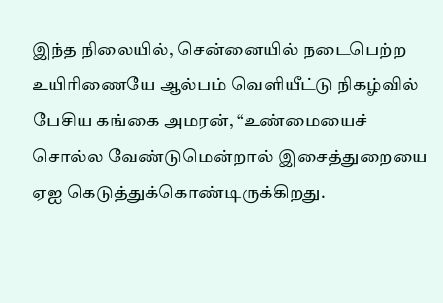இந்த நிலையில், சென்னையில் நடைபெற்ற உயிரிணையே ஆல்பம் வெளியீட்டு நிகழ்வில் பேசிய கங்கை அமரன், “உண்மையைச் சொல்ல வேண்டுமென்றால் இசைத்துறையை ஏஐ கெடுத்துக்கொண்டிருக்கிறது.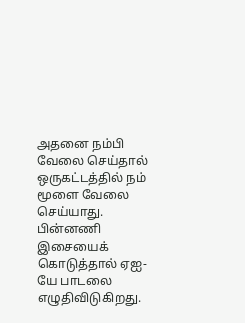அதனை நம்பி வேலை செய்தால் ஒருகட்டத்தில் நம் மூளை வேலை செய்யாது. பின்னணி இசையைக் கொடுத்தால் ஏஐ-யே பாடலை எழுதிவிடுகிறது.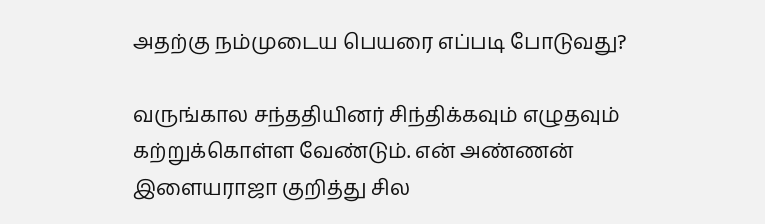அதற்கு நம்முடைய பெயரை எப்படி போடுவது?

வருங்கால சந்ததியினர் சிந்திக்கவும் எழுதவும் கற்றுக்கொள்ள வேண்டும். என் அண்ணன் இளையராஜா குறித்து சில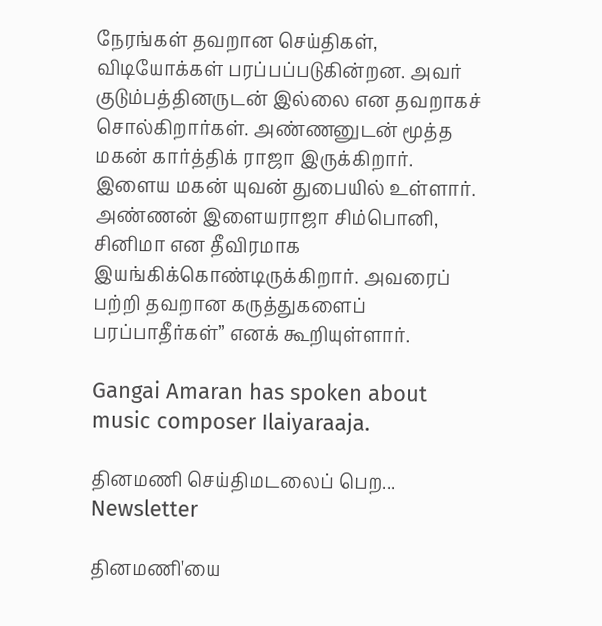நேரங்கள் தவறான செய்திகள், விடியோக்கள் பரப்பப்படுகின்றன. அவர் குடும்பத்தினருடன் இல்லை என தவறாகச் சொல்கிறார்கள். அண்ணனுடன் மூத்த மகன் கார்த்திக் ராஜா இருக்கிறார். இளைய மகன் யுவன் துபையில் உள்ளார். அண்ணன் இளையராஜா சிம்பொனி, சினிமா என தீவிரமாக இயங்கிக்கொண்டிருக்கிறார். அவரைப் பற்றி தவறான கருத்துகளைப் பரப்பாதீர்கள்” எனக் கூறியுள்ளார்.

Gangai Amaran has spoken about music composer Ilaiyaraaja.

தினமணி செய்திமடலைப் பெற... Newsletter

தினமணி'யை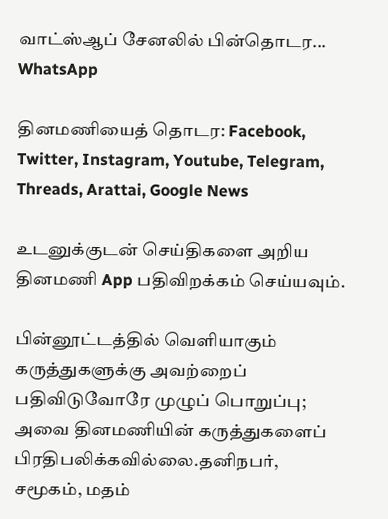வாட்ஸ்ஆப் சேனலில் பின்தொடர... WhatsApp

தினமணியைத் தொடர: Facebook, Twitter, Instagram, Youtube, Telegram, Threads, Arattai, Google News

உடனுக்குடன் செய்திகளை அறிய தினமணி App பதிவிறக்கம் செய்யவும்.

பின்னூட்டத்தில் வெளியாகும் கருத்துகளுக்கு அவற்றைப் பதிவிடுவோரே முழுப் பொறுப்பு; அவை தினமணியின் கருத்துகளைப் பிரதிபலிக்கவில்லை.தனிநபர், சமூகம், மதம்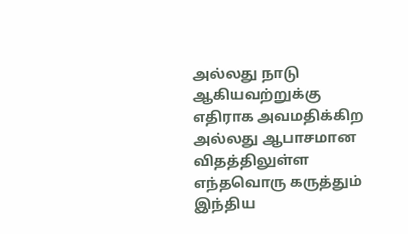அல்லது நாடு ஆகியவற்றுக்கு எதிராக அவமதிக்கிற அல்லது ஆபாசமான விதத்திலுள்ள எந்தவொரு கருத்தும் இந்திய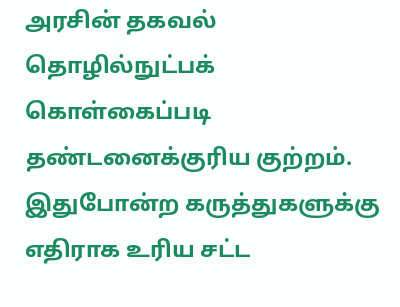அரசின் தகவல் தொழில்நுட்பக் கொள்கைப்படி தண்டனைக்குரிய குற்றம். இதுபோன்ற கருத்துகளுக்கு எதிராக உரிய சட்ட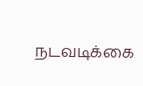நடவடிக்கை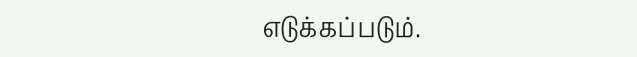எடுக்கப்படும்.